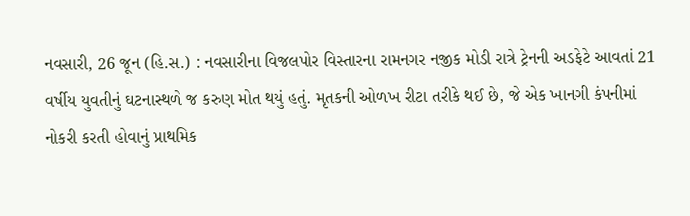નવસારી, 26 જૂન (હિ.સ.) : નવસારીના વિજલપોર વિસ્તારના રામનગર નજીક મોડી રાત્રે ટ્રેનની અડફેટે આવતાં 21 વર્ષીય યુવતીનું ઘટનાસ્થળે જ કરુણ મોત થયું હતું. મૃતકની ઓળખ રીટા તરીકે થઈ છે, જે એક ખાનગી કંપનીમાં નોકરી કરતી હોવાનું પ્રાથમિક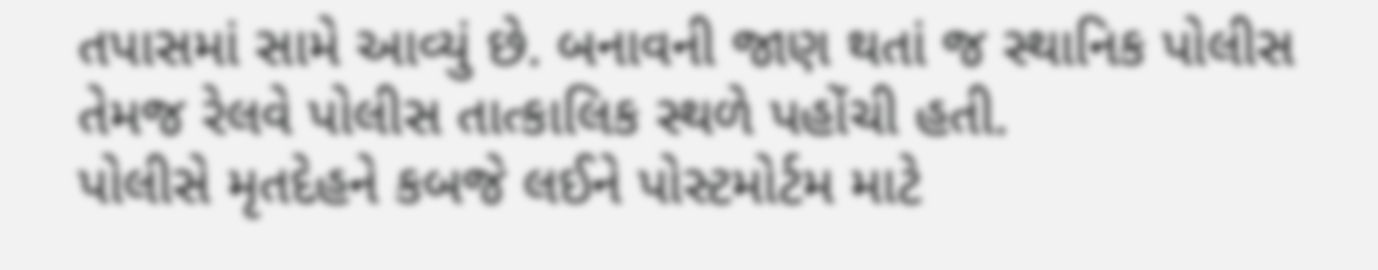તપાસમાં સામે આવ્યું છે. બનાવની જાણ થતાં જ સ્થાનિક પોલીસ તેમજ રેલવે પોલીસ તાત્કાલિક સ્થળે પહોંચી હતી.
પોલીસે મૃતદેહને કબજે લઈને પોસ્ટમોર્ટમ માટે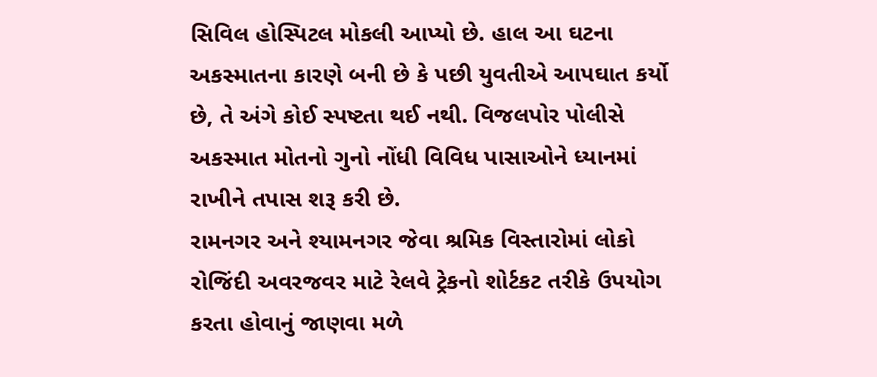સિવિલ હોસ્પિટલ મોકલી આપ્યો છે. હાલ આ ઘટના અકસ્માતના કારણે બની છે કે પછી યુવતીએ આપઘાત કર્યો છે, તે અંગે કોઈ સ્પષ્ટતા થઈ નથી. વિજલપોર પોલીસે અકસ્માત મોતનો ગુનો નોંધી વિવિધ પાસાઓને ધ્યાનમાં રાખીને તપાસ શરૂ કરી છે.
રામનગર અને શ્યામનગર જેવા શ્રમિક વિસ્તારોમાં લોકો રોજિંદી અવરજવર માટે રેલવે ટ્રેકનો શોર્ટકટ તરીકે ઉપયોગ કરતા હોવાનું જાણવા મળે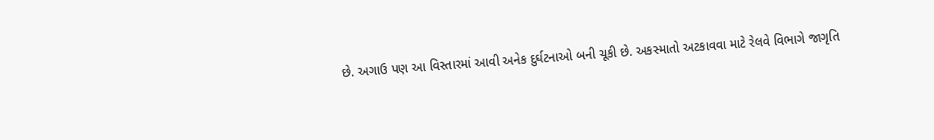છે. અગાઉ પણ આ વિસ્તારમાં આવી અનેક દુર્ઘટનાઓ બની ચૂકી છે. અકસ્માતો અટકાવવા માટે રેલવે વિભાગે જાગૃતિ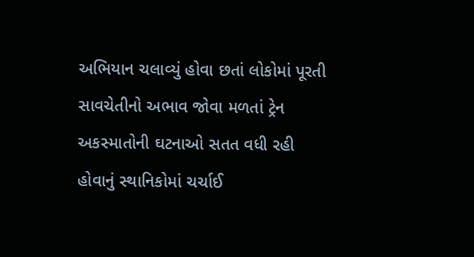અભિયાન ચલાવ્યું હોવા છતાં લોકોમાં પૂરતી સાવચેતીનો અભાવ જોવા મળતાં ટ્રેન અકસ્માતોની ઘટનાઓ સતત વધી રહી હોવાનું સ્થાનિકોમાં ચર્ચાઈ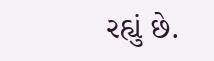રહ્યું છે.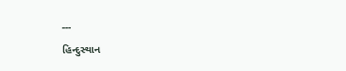---
હિન્દુસ્થાન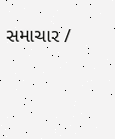સમાચાર /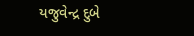યજુવેન્દ્ર દુબે